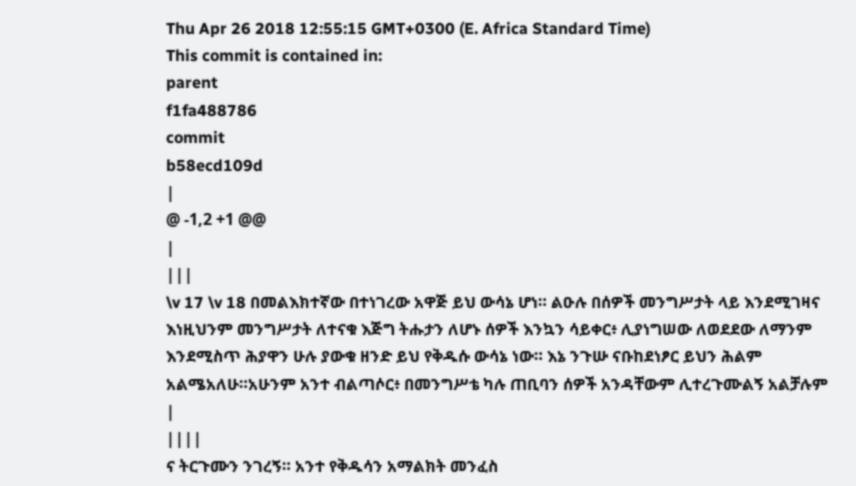Thu Apr 26 2018 12:55:15 GMT+0300 (E. Africa Standard Time)
This commit is contained in:
parent
f1fa488786
commit
b58ecd109d
|
@ -1,2 +1 @@
|
|||
\v 17 \v 18 በመልእክተኛው በተነገረው አዋጅ ይህ ውሳኔ ሆነ። ልዑሉ በሰዎች መንግሥታት ላይ እንደሚገዛና እነዚህንም መንግሥታት ለተናቁ እጅግ ትሑታን ለሆኑ ሰዎች እንኳን ሳይቀር፥ ሊያነግሠው ለወደደው ለማንም እንደሚስጥ ሕያዋን ሁሉ ያውቁ ዘንድ ይህ የቅዱሱ ውሳኔ ነው። እኔ ንጉሡ ናቡከደነፆር ይህን ሕልም አልሜአለሁ።አሁንም አንተ ብልጣሶር፥ በመንግሥቴ ካሉ ጠቢባን ሰዎች አንዳቸውም ሊተረጉሙልኝ አልቻሉም
|
||||
ና ትርጉሙን ንገረኝ። አንተ የቅዱሳን አማልክት መንፈስ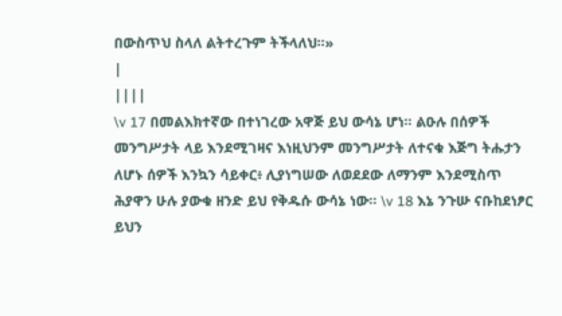በውስጥህ ስላለ ልትተረጉም ትችላለህ።»
|
||||
\v 17 በመልእክተኛው በተነገረው አዋጅ ይህ ውሳኔ ሆነ። ልዑሉ በሰዎች መንግሥታት ላይ እንደሚገዛና እነዚህንም መንግሥታት ለተናቁ እጅግ ትሑታን ለሆኑ ሰዎች እንኳን ሳይቀር፥ ሊያነግሠው ለወደደው ለማንም እንደሚስጥ ሕያዋን ሁሉ ያውቁ ዘንድ ይህ የቅዱሱ ውሳኔ ነው። \v 18 እኔ ንጉሡ ናቡከደነፆር ይህን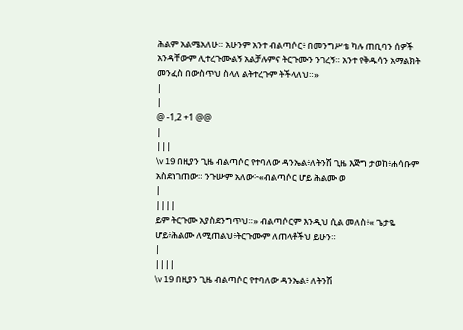ሕልም አልሜአለሁ። አሁንም አንተ ብልጣሶር፥ በመንግሥቴ ካሉ ጠቢባን ሰዎች አንዳቸውም ሊተረጉሙልኝ አልቻሉምና ትርጉሙን ንገረኝ። አንተ የቅዱሳን አማልክት መንፈስ በውስጥህ ስላለ ልትተረጉም ትችላለህ።»
|
|
@ -1,2 +1 @@
|
|||
\v 19 በዚያን ጊዜ ብልጣሶር የተባለው ዳንኤል፥ለትንሽ ጊዜ እጅግ ታወከ፥ሐሳቡም አስደነገጠው። ንጉሡም አለው፦«ብልጣሶር ሆይ ሕልሙ ወ
|
||||
ይም ትርጉሙ አያስደንግጥህ።» ብልጣሶርም እንዲህ ሲል መለስ፥« ጌታዬ ሆይ፥ሕልሙ ለሚጠልህ፥ትርጉሙም ለጠላቶችህ ይሁን።
|
||||
\v 19 በዚያን ጊዜ ብልጣሶር የተባለው ዳንኤል፥ ለትንሽ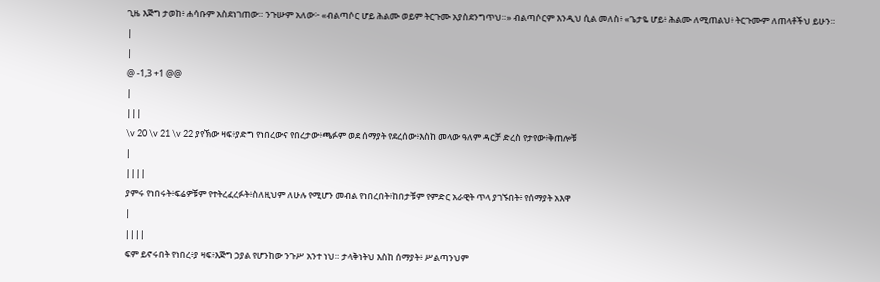ጊዜ እጅግ ታወከ፥ ሐሳቡም አስደነገጠው። ንጉሡም አለው፦ «ብልጣሶር ሆይ ሕልሙ ወይም ትርጉሙ አያስደንግጥህ።» ብልጣሶርም እንዲህ ሲል መለስ፥ «ጌታዬ ሆይ፥ ሕልሙ ለሚጠልህ፥ ትርጉሙም ለጠላቶችህ ይሁን።
|
|
@ -1,3 +1 @@
|
|||
\v 20 \v 21 \v 22 ያየኽው ዛፍ፥ያድግ የነበረውና የበረታው፥ጫፉም ወደ ሰማያት የደረሰው፥እስከ መላው ዓለም ዳርቻ ድረስ የታየው፥ቅጠሎቹ
|
||||
ያምሩ የነበሩት፥ፍሬዎቹም የተትረፈረፉት፥ስለዚህም ለሁሉ የሚሆን መብል የነበረበት፥ከበታቹም የምድር አራዊት ጥላ ያገኙበት፥ የሰማያት አእዋ
|
||||
ፍም ይኖሩበት የነበረ፥ያ ዛፍ፥እጅግ ኃያል የሆንከው ንጉሥ አንተ ነህ። ታላቅነትህ እስከ ሰማያት፥ ሥልጣንህም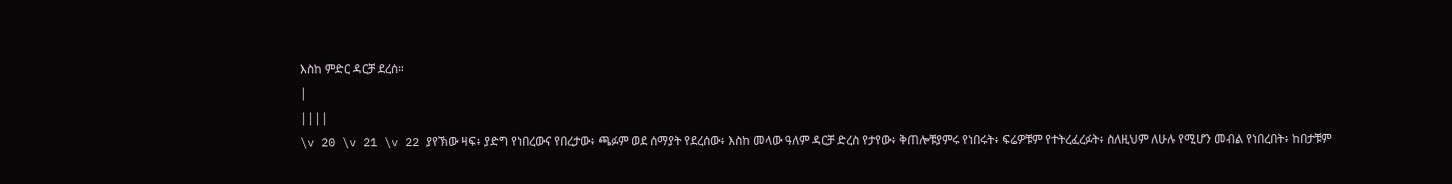እስከ ምድር ዳርቻ ደረሰ።
|
||||
\v 20 \v 21 \v 22 ያየኽው ዛፍ፥ ያድግ የነበረውና የበረታው፥ ጫፉም ወደ ሰማያት የደረሰው፥ እስከ መላው ዓለም ዳርቻ ድረስ የታየው፥ ቅጠሎቹያምሩ የነበሩት፥ ፍሬዎቹም የተትረፈረፉት፥ ስለዚህም ለሁሉ የሚሆን መብል የነበረበት፥ ከበታቹም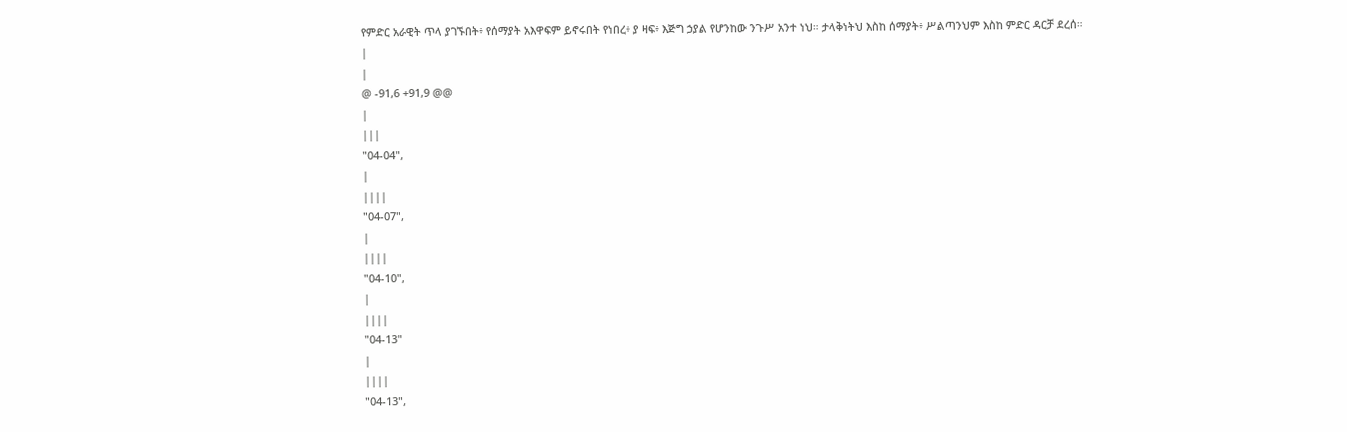የምድር አራዊት ጥላ ያገኙበት፥ የሰማያት አእዋፍም ይኖሩበት የነበረ፥ ያ ዛፍ፥ እጅግ ኃያል የሆንከው ንጉሥ አንተ ነህ። ታላቅነትህ እስከ ሰማያት፥ ሥልጣንህም እስከ ምድር ዳርቻ ደረሰ።
|
|
@ -91,6 +91,9 @@
|
|||
"04-04",
|
||||
"04-07",
|
||||
"04-10",
|
||||
"04-13"
|
||||
"04-13",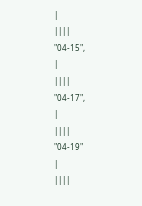|
||||
"04-15",
|
||||
"04-17",
|
||||
"04-19"
|
||||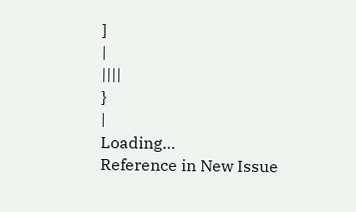]
|
||||
}
|
Loading…
Reference in New Issue